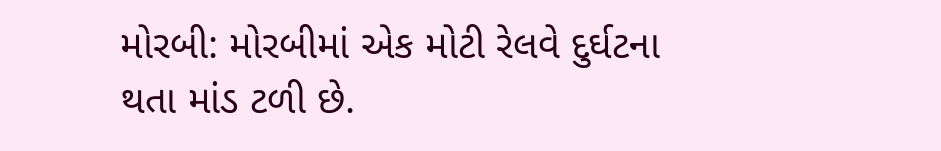મોરબી: મોરબીમાં એક મોટી રેલવે દુર્ઘટના થતા માંડ ટળી છે.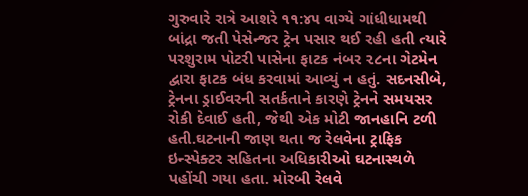ગુરુવારે રાત્રે આશરે ૧૧:૪૫ વાગ્યે ગાંધીધામથી બાંદ્રા જતી પેસેન્જર ટ્રેન પસાર થઈ રહી હતી ત્યારે પરશુરામ પોટરી પાસેના ફાટક નંબર ૨૮ના ગેટમેન દ્વારા ફાટક બંધ કરવામાં આવ્યું ન હતું. સદનસીબે, ટ્રેનના ડ્રાઈવરની સતર્કતાને કારણે ટ્રેનને સમયસર રોકી દેવાઈ હતી, જેથી એક મોટી જાનહાનિ ટળી હતી.ઘટનાની જાણ થતા જ રેલવેના ટ્રાફિક ઇન્સ્પેક્ટર સહિતના અધિકારીઓ ઘટનાસ્થળે પહોંચી ગયા હતા. મોરબી રેલવે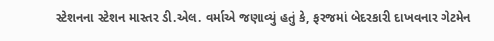સ્ટેશનના સ્ટેશન માસ્તર ડી.એલ. વર્માએ જણાવ્યું હતું કે, ફરજમાં બેદરકારી દાખવનાર ગેટમેન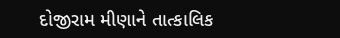દોજીરામ મીણાને તાત્કાલિક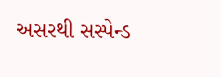અસરથી સસ્પેન્ડ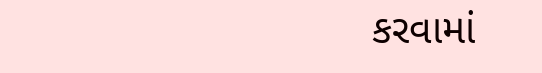કરવામાં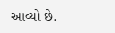આવ્યો છે.